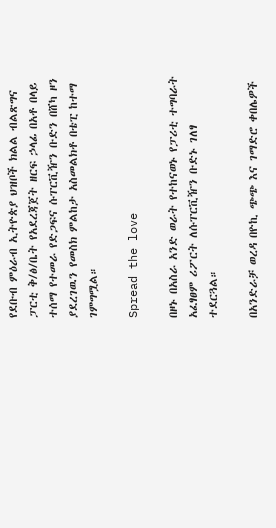የደቡብ ምዕራብ ኢትዮጵያ ህዝቦች ክልል ብልጽግና ፓርቲ ቅ/ፅ/ቤት የአደረጃጀት ዘርፍ ኃላፊ በአቶ በላይ ተሰማ የተመራ የድጋፍና ሱፐርቪዥን ቡድን በሸካ ዞን ያደረገዉን የመስክ ምልከታ አስመልክቶ በቴፒ ከተማ ገምግሟል።

Spread the love

በዞኑ በአስራ አንድ ወራት የተከናወኑ የፓሪቲ ተግባራት አፈፃፀም ሪፖርት ለሱፐርቪዥን ቡድኑ ገለፃ ተደርጓል።

በአንድራቻ ወረዳ በዮኪ ጭጭ እና ገማድሮ ቀበሌዎች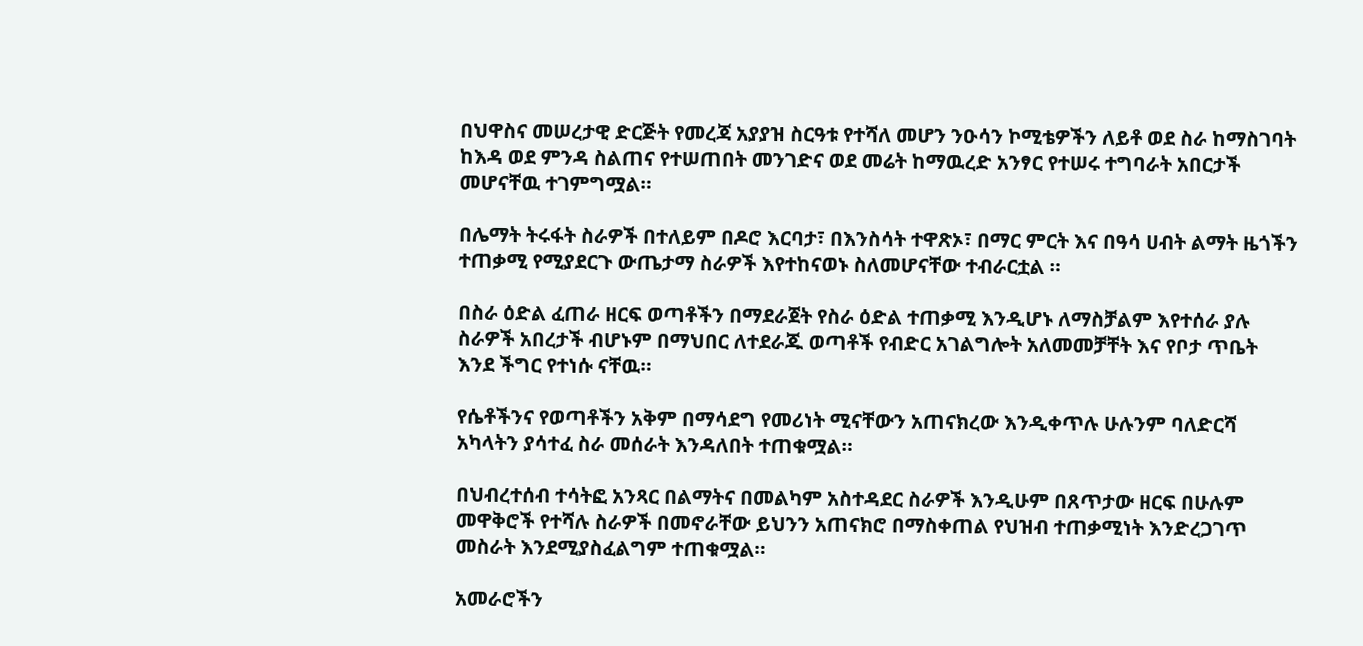በህዋስና መሠረታዊ ድርጅት የመረጃ አያያዝ ስርዓቱ የተሻለ መሆን ንዑሳን ኮሚቴዎችን ለይቶ ወደ ስራ ከማስገባት ከእዳ ወደ ምንዳ ስልጠና የተሠጠበት መንገድና ወደ መሬት ከማዉረድ አንፃር የተሠሩ ተግባራት አበርታች መሆናቸዉ ተገምግሟል።

በሌማት ትሩፋት ስራዎች በተለይም በዶሮ እርባታ፣ በእንስሳት ተዋጽኦ፣ በማር ምርት እና በዓሳ ሀብት ልማት ዜጎችን ተጠቃሚ የሚያደርጉ ውጤታማ ስራዎች እየተከናወኑ ስለመሆናቸው ተብራርቷል ።

በስራ ዕድል ፈጠራ ዘርፍ ወጣቶችን በማደራጀት የስራ ዕድል ተጠቃሚ እንዲሆኑ ለማስቻልም እየተሰራ ያሉ ስራዎች አበረታች ብሆኑም በማህበር ለተደራጁ ወጣቶች የብድር አገልግሎት አለመመቻቸት እና የቦታ ጥቤት እንደ ችግር የተነሱ ናቸዉ።

የሴቶችንና የወጣቶችን አቅም በማሳደግ የመሪነት ሚናቸውን አጠናክረው እንዲቀጥሉ ሁሉንም ባለድርሻ አካላትን ያሳተፈ ስራ መሰራት እንዳለበት ተጠቁሟል።

በህብረተሰብ ተሳትፎ አንጻር በልማትና በመልካም አስተዳደር ስራዎች እንዲሁም በጸጥታው ዘርፍ በሁሉም መዋቅሮች የተሻሉ ስራዎች በመኖራቸው ይህንን አጠናክሮ በማስቀጠል የህዝብ ተጠቃሚነት እንድረጋገጥ መስራት እንደሚያስፈልግም ተጠቁሟል።

አመራሮችን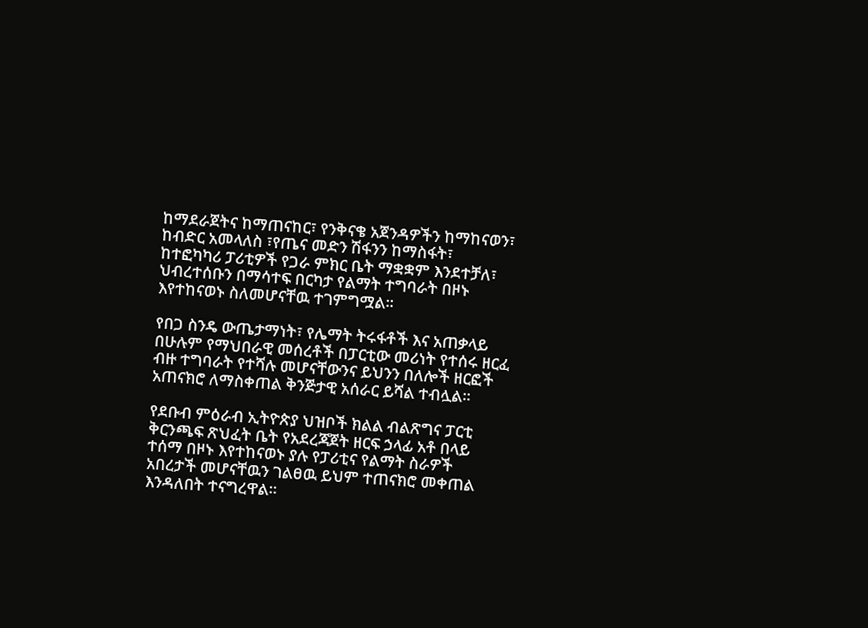ከማደራጀትና ከማጠናከር፣ የንቅናቄ አጀንዳዎችን ከማከናወን፣ ከብድር አመላለስ ፣የጤና መድን ሽፋንን ከማስፋት፣ ከተፎካካሪ ፓሪቲዎች የጋራ ምክር ቤት ማቋቋም እንደተቻለ፣ ህብረተሰቡን በማሳተፍ በርካታ የልማት ተግባራት በዞኑ እየተከናወኑ ስለመሆናቸዉ ተገምግሟል።

የበጋ ስንዴ ውጤታማነት፣ የሌማት ትሩፋቶች እና አጠቃላይ በሁሉም የማህበራዊ መሰረቶች በፓርቲው መሪነት የተሰሩ ዘርፈ ብዙ ተግባራት የተሻሉ መሆናቸውንና ይህንን በለሎች ዘርፎች አጠናክሮ ለማስቀጠል ቅንጅታዊ አሰራር ይሻል ተብሏል።

የደቡብ ምዕራብ ኢትዮጵያ ህዝቦች ክልል ብልጽግና ፓርቲ ቅርንጫፍ ጽህፈት ቤት የአደረጃጀት ዘርፍ ኃላፊ አቶ በላይ ተሰማ በዞኑ እየተከናወኑ ያሉ የፓሪቲና የልማት ስራዎች አበረታች መሆናቸዉን ገልፀዉ ይህም ተጠናክሮ መቀጠል እንዳለበት ተናግረዋል።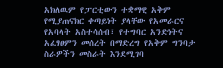አክለዉም የፓርቲውን ተቋማዊ አቅም የሚያጠናክር ቀጣይነት ያላቸው የአመራርና የአባላት አስተሳሰብ፣ የተግባር አንድነትና አፈፃፀምን መሰረት በማድረግ የአቅም ግንባታ ስራዎችን መስራት እንደሚገባ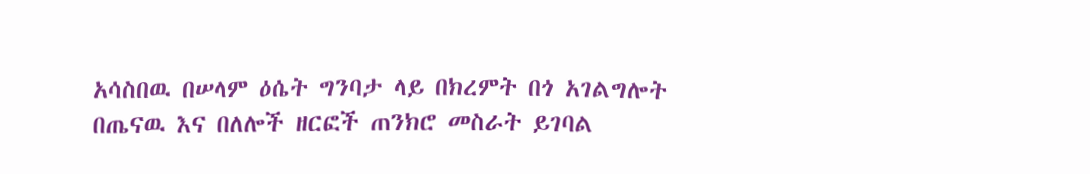አሳስበዉ በሠላም ዕሴት ግንባታ ላይ በክረምት በጎ አገልግሎት በጤናዉ እና በለሎች ዘርፎች ጠንክሮ መስራት ይገባል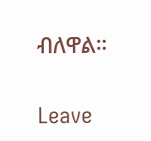ብለዋል።

Leave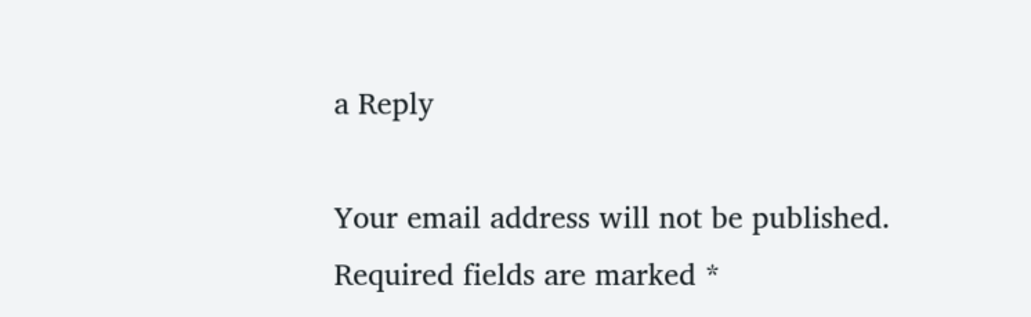a Reply

Your email address will not be published. Required fields are marked *